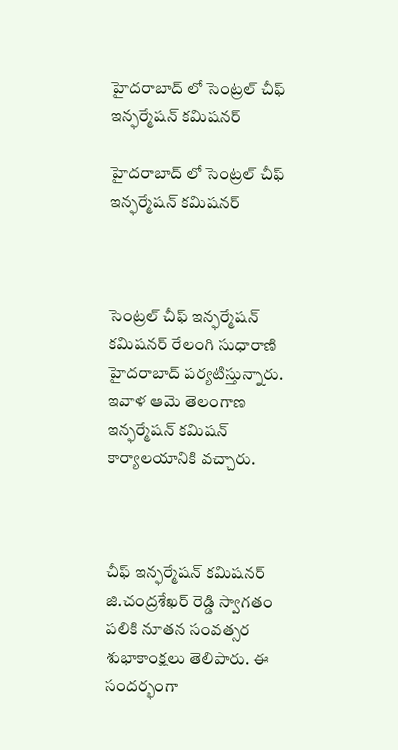హైదరాబాద్ లో సెంట్రల్ చీఫ్ ఇన్ఫర్మేషన్ కమిషనర్

హైదరాబాద్ లో సెంట్రల్ చీఫ్ ఇన్ఫర్మేషన్ కమిషనర్



సెంట్రల్ చీఫ్ ఇన్ఫర్మేషన్ కమిషనర్ రేలంగి సుధారాణి హైదరాబాద్ పర్యటిస్తున్నారు. ఇవాళ ఆమె తెలంగాణ ఇన్ఫర్మేషన్ కమిషన్ కార్యాలయానికి వచ్చారు.



చీఫ్ ఇన్ఫర్మేషన్ కమిషనర్ జి.చంద్రశేఖర్ రెడ్డి స్వాగతం పలికి నూతన సంవత్సర శుభాకాంక్షలు తెలిపారు. ఈ సందర్భంగా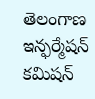తెలంగాణ ఇన్ఫర్మేషన్ కమిషన్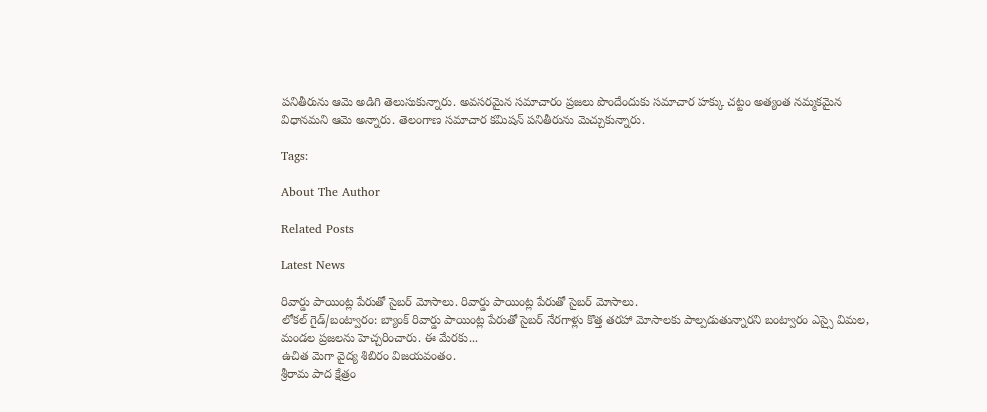పనితీరును ఆమె అడిగి తెలుసుకున్నారు. అవసరమైన సమాచారం ప్రజలు పొందేందుకు సమాచార హక్కు చట్టం అత్యంత నమ్మకమైన విధానమని ఆమె అన్నారు. తెలంగాణ సమాచార కమిషన్ పనితీరును మెచ్చుకున్నారు.

Tags:

About The Author

Related Posts

Latest News

రివార్డు పాయింట్ల పేరుతో సైబర్ మోసాలు. రివార్డు పాయింట్ల పేరుతో సైబర్ మోసాలు.
లోకల్ గైడ్/బంట్వారం: బ్యాంక్ రివార్డు పాయింట్ల పేరుతో సైబర్ నేరగాళ్లు కొత్త తరహా మోసాలకు పాల్పడుతున్నారని బంట్వారం ఎస్సై విమల, మండల ప్రజలను హెచ్చరించారు. ఈ మేరకు...
ఉచిత మెగా వైద్య శిబిరం విజయవంతం.
శ్రీరామ పాద క్షేత్రం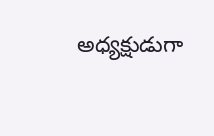అధ్యక్షుడుగా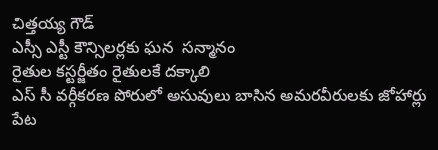చిత్తయ్య గౌడ్
ఎస్సీ ఎస్టీ కౌన్సిలర్లకు ఘన  సన్మానం
రైతుల కస్టర్జీతం రైతులకే దక్కాలి
ఎస్ సీ వర్గీకరణ పోరులో అసువులు బాసిన అమరవీరులకు జోహార్లు
పేట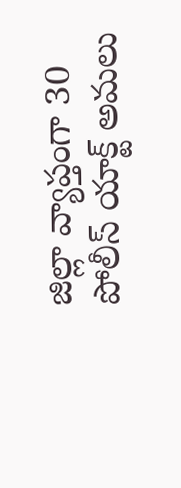జిల్లా వ్యాప్తంగా 30 పోలీస్ యాక్ట్ అమలు